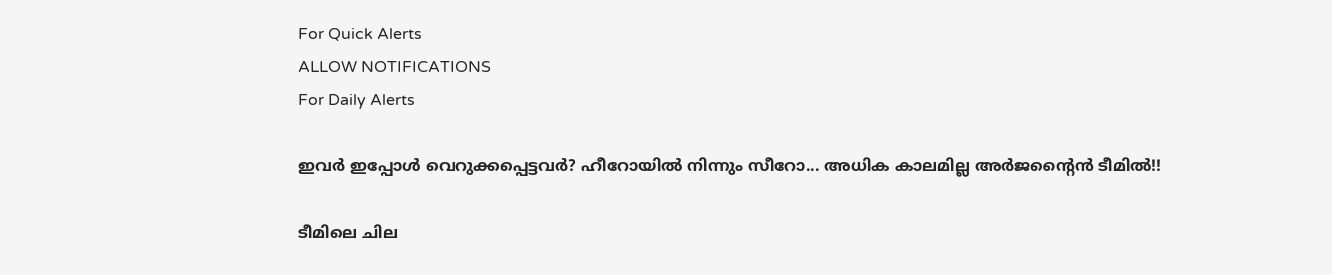For Quick Alerts
ALLOW NOTIFICATIONS
For Daily Alerts

ഇവര്‍ ഇപ്പോള്‍ വെറുക്കപ്പെട്ടവര്‍? ഹീറോയില്‍ നിന്നും സീറോ... അധിക കാലമില്ല അര്‍ജന്റൈന്‍ ടീമില്‍!!

ടീമിലെ ചില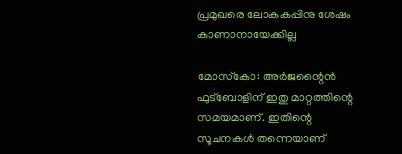പ്രമുഖരെ ലോകകപ്പിനു ശേഷം കാണാനായേക്കില്ല

മോസ്‌കോ: അര്‍ജന്റൈന്‍ ഫുട്‌ബോളിന് ഇതു മാറ്റത്തിന്റെ സമയമാണ്. ഇതിന്റെ സൂചനകള്‍ തന്നെയാണ്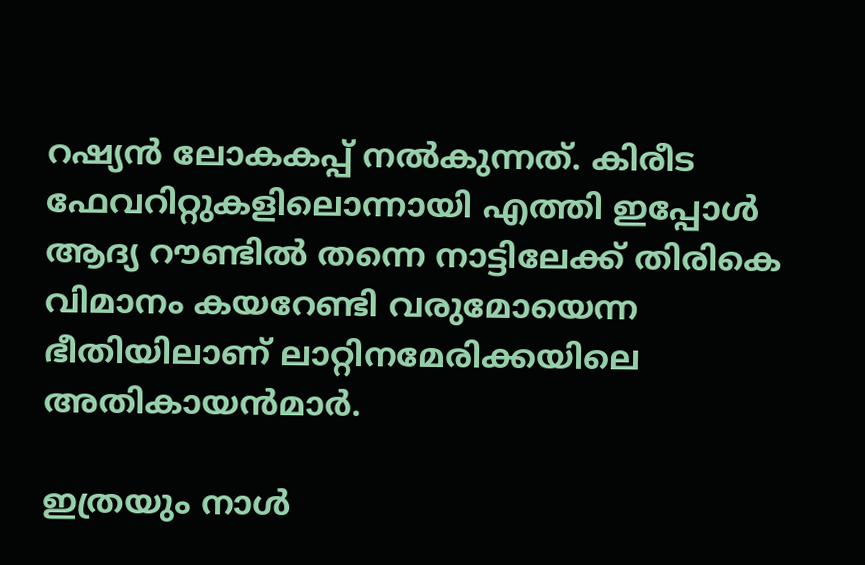റഷ്യന്‍ ലോകകപ്പ് നല്‍കുന്നത്. കിരീട ഫേവറിറ്റുകളിലൊന്നായി എത്തി ഇപ്പോള്‍ ആദ്യ റൗണ്ടില്‍ തന്നെ നാട്ടിലേക്ക് തിരികെ വിമാനം കയറേണ്ടി വരുമോയെന്ന ഭീതിയിലാണ് ലാറ്റിനമേരിക്കയിലെ അതികായന്‍മാര്‍.

ഇത്രയും നാള്‍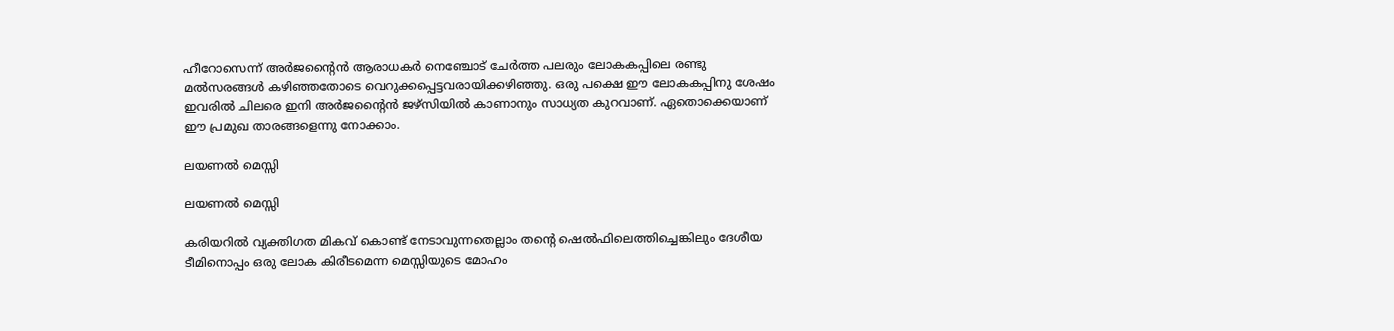ഹീറോസെന്ന് അര്‍ജന്റൈന്‍ ആരാധകര്‍ നെഞ്ചോട് ചേര്‍ത്ത പലരും ലോകകപ്പിലെ രണ്ടു മല്‍സരങ്ങള്‍ കഴിഞ്ഞതോടെ വെറുക്കപ്പെട്ടവരായിക്കഴിഞ്ഞു. ഒരു പക്ഷെ ഈ ലോകകപ്പിനു ശേഷം ഇവരില്‍ ചിലരെ ഇനി അര്‍ജന്റൈന്‍ ജഴ്‌സിയില്‍ കാണാനും സാധ്യത കുറവാണ്. ഏതൊക്കെയാണ് ഈ പ്രമുഖ താരങ്ങളെന്നു നോക്കാം.

ലയണല്‍ മെസ്സി

ലയണല്‍ മെസ്സി

കരിയറില്‍ വ്യക്തിഗത മികവ് കൊണ്ട് നേടാവുന്നതെല്ലാം തന്റെ ഷെല്‍ഫിലെത്തിച്ചെങ്കിലും ദേശീയ ടീമിനൊപ്പം ഒരു ലോക കിരീടമെന്ന മെസ്സിയുടെ മോഹം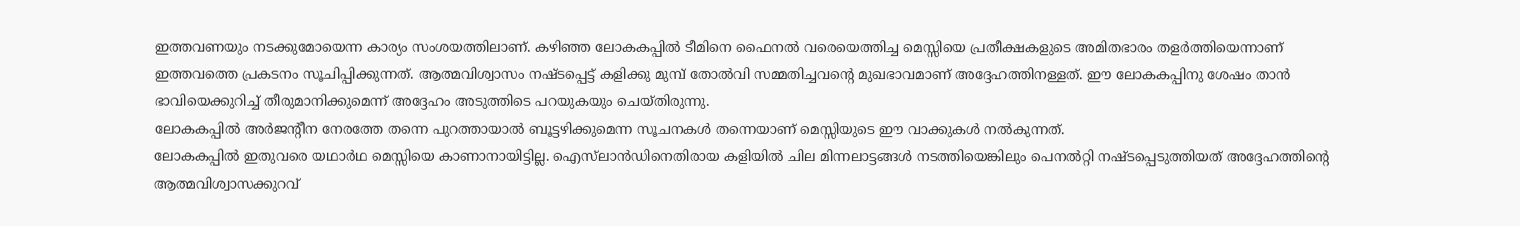ഇത്തവണയും നടക്കുമോയെന്ന കാര്യം സംശയത്തിലാണ്. കഴിഞ്ഞ ലോകകപ്പില്‍ ടീമിനെ ഫൈനല്‍ വരെയെത്തിച്ച മെസ്സിയെ പ്രതീക്ഷകളുടെ അമിതഭാരം തളര്‍ത്തിയെന്നാണ് ഇത്തവത്തെ പ്രകടനം സൂചിപ്പിക്കുന്നത്. ആത്മവിശ്വാസം നഷ്ടപ്പെട്ട് കളിക്കു മുമ്പ് തോല്‍വി സമ്മതിച്ചവന്റെ മുഖഭാവമാണ് അദ്ദേഹത്തിനള്ളത്. ഈ ലോകകപ്പിനു ശേഷം താന്‍ ഭാവിയെക്കുറിച്ച് തീരുമാനിക്കുമെന്ന് അദ്ദേഹം അടുത്തിടെ പറയുകയും ചെയ്തിരുന്നു.
ലോകകപ്പില്‍ അര്‍ജന്റീന നേരത്തേ തന്നെ പുറത്തായാല്‍ ബൂട്ടഴിക്കുമെന്ന സൂചനകള്‍ തന്നെയാണ് മെസ്സിയുടെ ഈ വാക്കുകള്‍ നല്‍കുന്നത്.
ലോകകപ്പില്‍ ഇതുവരെ യഥാര്‍ഥ മെസ്സിയെ കാണാനായിട്ടില്ല. ഐസ്‌ലാന്‍ഡിനെതിരായ കളിയില്‍ ചില മിന്നലാട്ടങ്ങള്‍ നടത്തിയെങ്കിലും പെനല്‍റ്റി നഷ്ടപ്പെടുത്തിയത് അദ്ദേഹത്തിന്റെ ആത്മവിശ്വാസക്കുറവ്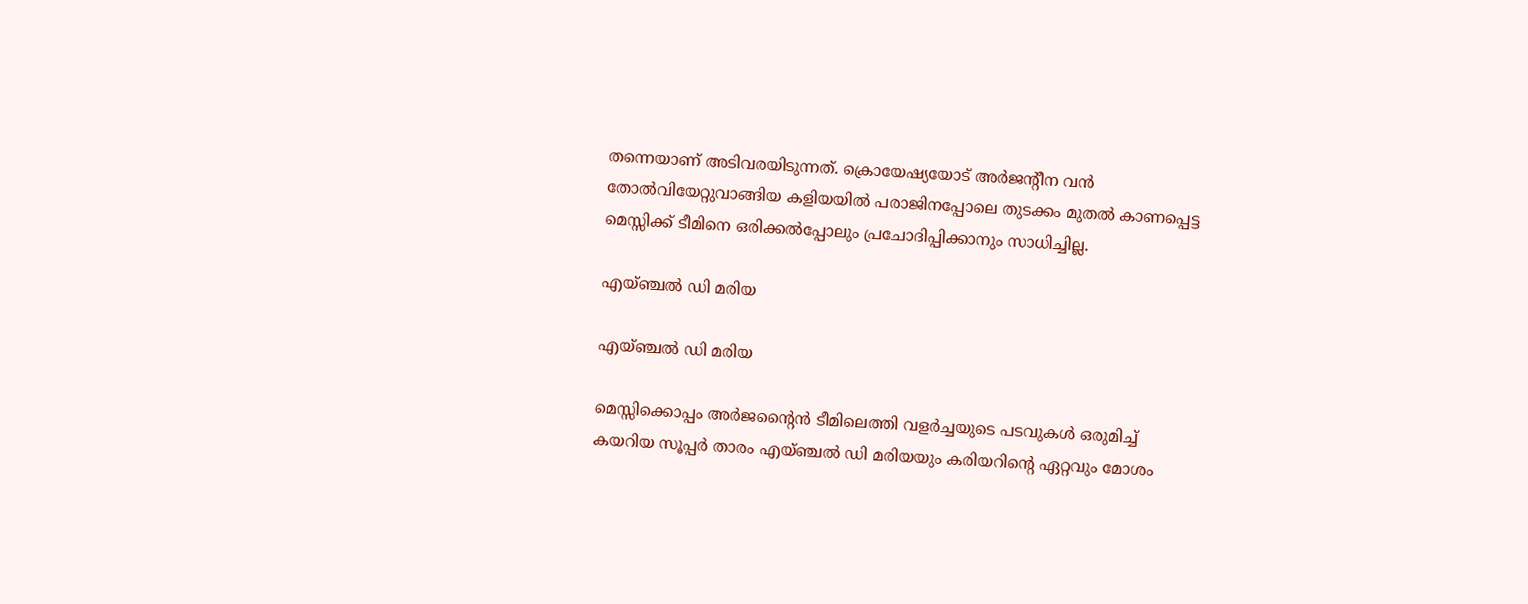തന്നെയാണ് അടിവരയിടുന്നത്. ക്രൊയേഷ്യയോട് അര്‍ജന്റീന വന്‍ തോല്‍വിയേറ്റുവാങ്ങിയ കളിയയില്‍ പരാജിനപ്പോലെ തുടക്കം മുതല്‍ കാണപ്പെട്ട മെസ്സിക്ക് ടീമിനെ ഒരിക്കല്‍പ്പോലും പ്രചോദിപ്പിക്കാനും സാധിച്ചില്ല.

എയ്ഞ്ചല്‍ ഡി മരിയ

എയ്ഞ്ചല്‍ ഡി മരിയ

മെസ്സിക്കൊപ്പം അര്‍ജന്റൈന്‍ ടീമിലെത്തി വളര്‍ച്ചയുടെ പടവുകള്‍ ഒരുമിച്ച് കയറിയ സൂപ്പര്‍ താരം എയ്ഞ്ചല്‍ ഡി മരിയയും കരിയറിന്റെ ഏറ്റവും മോശം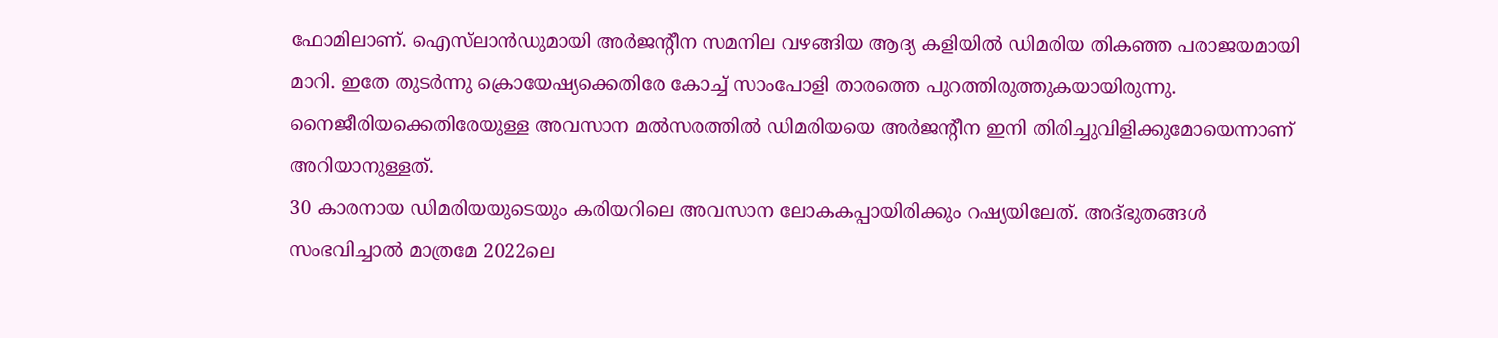ഫോമിലാണ്. ഐസ്‌ലാന്‍ഡുമായി അര്‍ജന്റീന സമനില വഴങ്ങിയ ആദ്യ കളിയില്‍ ഡിമരിയ തികഞ്ഞ പരാജയമായി മാറി. ഇതേ തുടര്‍ന്നു ക്രൊയേഷ്യക്കെതിരേ കോച്ച് സാംപോളി താരത്തെ പുറത്തിരുത്തുകയായിരുന്നു. നൈജീരിയക്കെതിരേയുള്ള അവസാന മല്‍സരത്തില്‍ ഡിമരിയയെ അര്‍ജന്റീന ഇനി തിരിച്ചുവിളിക്കുമോയെന്നാണ് അറിയാനുള്ളത്.
30 കാരനായ ഡിമരിയയുടെയും കരിയറിലെ അവസാന ലോകകപ്പായിരിക്കും റഷ്യയിലേത്. അദ്ഭുതങ്ങള്‍ സംഭവിച്ചാല്‍ മാത്രമേ 2022ലെ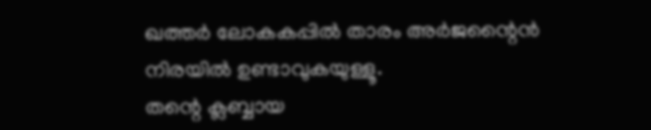ഖത്തര്‍ ലോകകപ്പില്‍ താരം അര്‍ജന്റൈന്‍ നിരയില്‍ ഉണ്ടാവുകയുള്ളൂ.
തന്റെ ക്ലബ്ബായ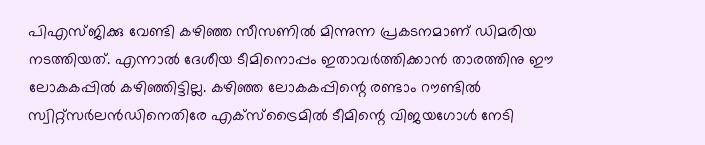പിഎസ്ജിക്കു വേണ്ടി കഴിഞ്ഞ സീസണില്‍ മിന്നുന്ന പ്രകടനമാണ് ഡിമരിയ നടത്തിയത്. എന്നാല്‍ ദേശീയ ടീമിനൊപ്പം ഇതാവര്‍ത്തിക്കാന്‍ താരത്തിനു ഈ ലോകകപ്പില്‍ കഴിഞ്ഞിട്ടില്ല. കഴിഞ്ഞ ലോകകപ്പിന്റെ രണ്ടാം റൗണ്ടില്‍ സ്വിറ്റ്‌സര്‍ലന്‍ഡിനെതിരേ എക്‌സ്‌ട്രൈമില്‍ ടീമിന്റെ വിജയഗോള്‍ നേടി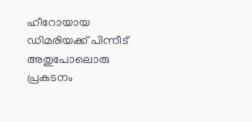ഹീറോയായ ഡിമരിയക്ക് പിന്നീട് അതുപോലൊരു പ്രകടനം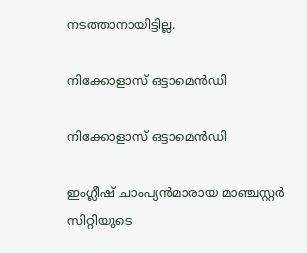നടത്താനായിട്ടില്ല.

നിക്കോളാസ് ഒട്ടാമെന്‍ഡി

നിക്കോളാസ് ഒട്ടാമെന്‍ഡി

ഇംഗ്ലീഷ് ചാംപ്യന്‍മാരായ മാഞ്ചസ്റ്റര്‍ സിറ്റിയുടെ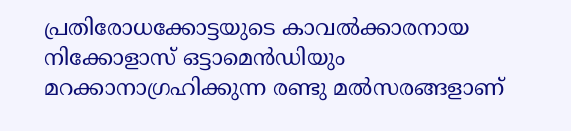പ്രതിരോധക്കോട്ടയുടെ കാവല്‍ക്കാരനായ നിക്കോളാസ് ഒട്ടാമെന്‍ഡിയും മറക്കാനാഗ്രഹിക്കുന്ന രണ്ടു മല്‍സരങ്ങളാണ്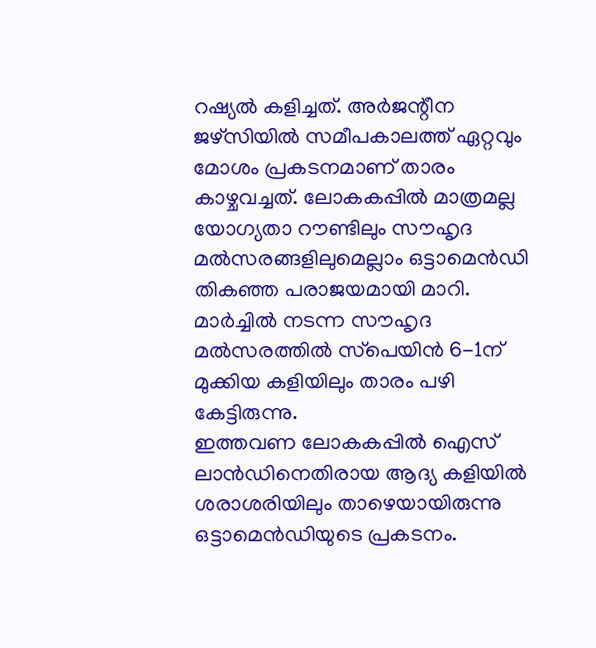റഷ്യല്‍ കളിച്ചത്. അര്‍ജന്റീന ജഴ്‌സിയില്‍ സമീപകാലത്ത് ഏറ്റവും മോശം പ്രകടനമാണ് താരം കാഴ്ചവച്ചത്. ലോകകപ്പില്‍ മാത്രമല്ല യോഗ്യതാ റൗണ്ടിലും സൗഹൃദ മല്‍സരങ്ങളിലുമെല്ലാം ഒട്ടാമെന്‍ഡി തികഞ്ഞ പരാജയമായി മാറി.
മാര്‍ച്ചില്‍ നടന്ന സൗഹൃദ മല്‍സരത്തില്‍ സ്‌പെയിന്‍ 6-1ന് മുക്കിയ കളിയിലും താരം പഴി കേട്ടിരുന്നു.
ഇത്തവണ ലോകകപ്പില്‍ ഐസ് ലാന്‍ഡിനെതിരായ ആദ്യ കളിയില്‍ ശരാശരിയിലും താഴെയായിരുന്നു ഒട്ടാമെന്‍ഡിയുടെ പ്രകടനം.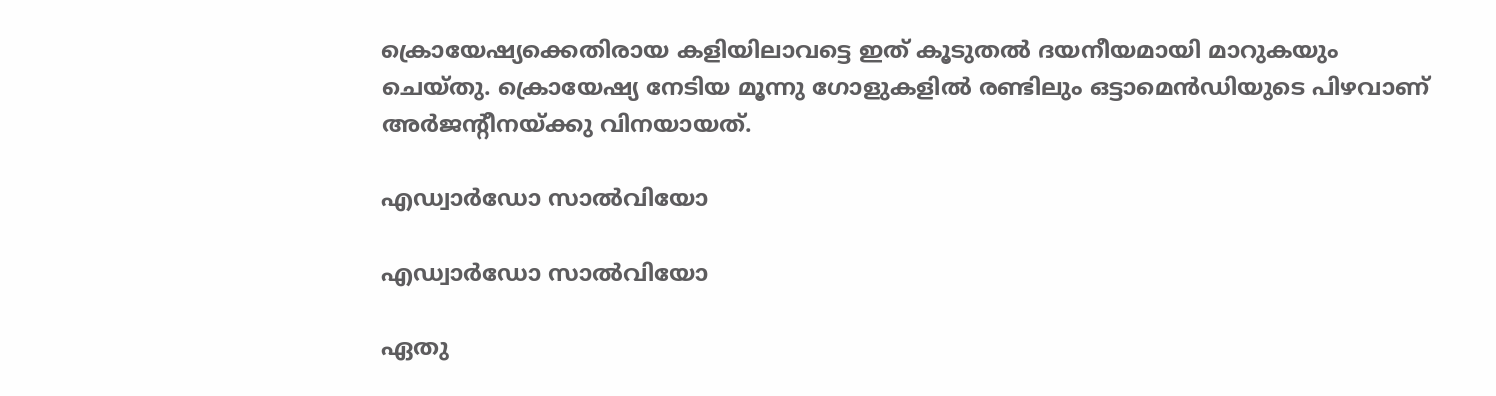ക്രൊയേഷ്യക്കെതിരായ കളിയിലാവട്ടെ ഇത് കൂടുതല്‍ ദയനീയമായി മാറുകയും ചെയ്തു. ക്രൊയേഷ്യ നേടിയ മൂന്നു ഗോളുകളില്‍ രണ്ടിലും ഒട്ടാമെന്‍ഡിയുടെ പിഴവാണ് അര്‍ജന്റീനയ്ക്കു വിനയായത്.

എഡ്വാര്‍ഡോ സാല്‍വിയോ

എഡ്വാര്‍ഡോ സാല്‍വിയോ

ഏതു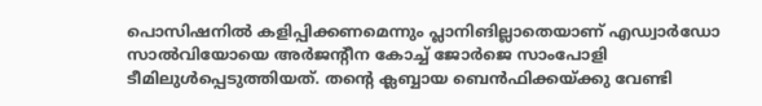പൊസിഷനില്‍ കളിപ്പിക്കണമെന്നും പ്ലാനിങില്ലാതെയാണ് എഡ്വാര്‍ഡോ സാല്‍വിയോയെ അര്‍ജന്റീന കോച്ച് ജോര്‍ജെ സാംപോളി ടീമിലുള്‍പ്പെടുത്തിയത്. തന്റെ ക്ലബ്ബായ ബെന്‍ഫിക്കയ്ക്കു വേണ്ടി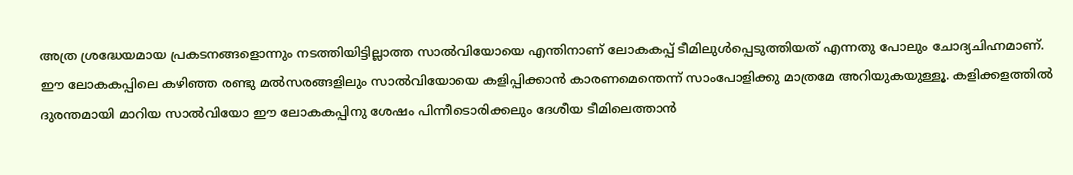അത്ര ശ്രദ്ധേയമായ പ്രകടനങ്ങളൊന്നും നടത്തിയിട്ടില്ലാത്ത സാല്‍വിയോയെ എന്തിനാണ് ലോകകപ്പ് ടീമിലുള്‍പ്പെടുത്തിയത് എന്നതു പോലും ചോദ്യചിഹ്നമാണ്.
ഈ ലോകകപ്പിലെ കഴിഞ്ഞ രണ്ടു മല്‍സരങ്ങളിലും സാല്‍വിയോയെ കളിപ്പിക്കാന്‍ കാരണമെന്തെന്ന് സാംപോളിക്കു മാത്രമേ അറിയുകയുള്ളൂ. കളിക്കളത്തില്‍ ദുരന്തമായി മാറിയ സാല്‍വിയോ ഈ ലോകകപ്പിനു ശേഷം പിന്നീടൊരിക്കലും ദേശീയ ടീമിലെത്താന്‍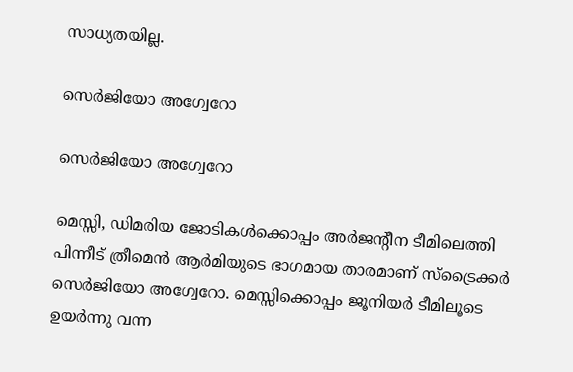സാധ്യതയില്ല.

സെര്‍ജിയോ അഗ്വേറോ

സെര്‍ജിയോ അഗ്വേറോ

മെസ്സി, ഡിമരിയ ജോടികള്‍ക്കൊപ്പം അര്‍ജന്റീന ടീമിലെത്തി പിന്നീട് ത്രീമെന്‍ ആര്‍മിയുടെ ഭാഗമായ താരമാണ് സ്‌ട്രൈക്കര്‍ സെര്‍ജിയോ അഗ്വേറോ. മെസ്സിക്കൊപ്പം ജൂനിയര്‍ ടീമിലൂടെ ഉയര്‍ന്നു വന്ന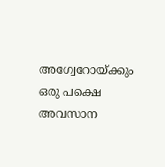അഗ്വേറോയ്ക്കും ഒരു പക്ഷെ അവസാന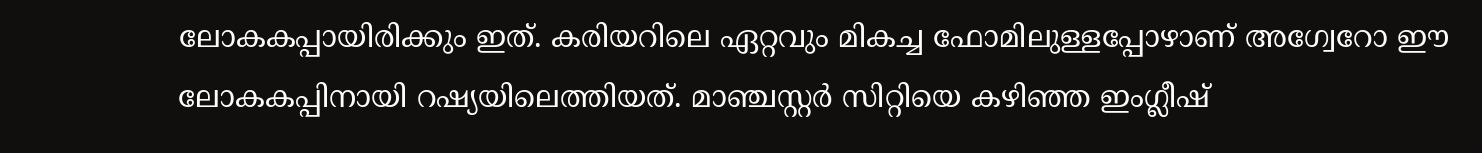ലോകകപ്പായിരിക്കും ഇത്. കരിയറിലെ ഏറ്റവും മികച്ച ഫോമിലുള്ളപ്പോഴാണ് അഗ്വേറോ ഈ ലോകകപ്പിനായി റഷ്യയിലെത്തിയത്. മാഞ്ചസ്റ്റര്‍ സിറ്റിയെ കഴിഞ്ഞ ഇംഗ്ലീഷ്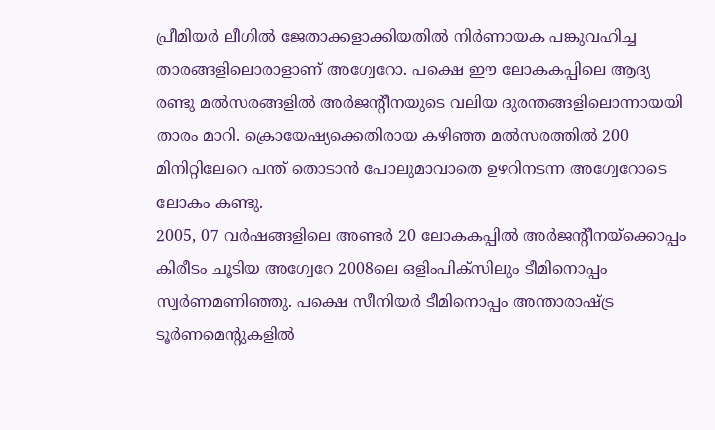പ്രീമിയര്‍ ലീഗില്‍ ജേതാക്കളാക്കിയതില്‍ നിര്‍ണായക പങ്കുവഹിച്ച താരങ്ങളിലൊരാളാണ് അഗ്വേറോ. പക്ഷെ ഈ ലോകകപ്പിലെ ആദ്യ രണ്ടു മല്‍സരങ്ങളില്‍ അര്‍ജന്റീനയുടെ വലിയ ദുരന്തങ്ങളിലൊന്നായയി താരം മാറി. ക്രൊയേഷ്യക്കെതിരായ കഴിഞ്ഞ മല്‍സരത്തില്‍ 200 മിനിറ്റിലേറെ പന്ത് തൊടാന്‍ പോലുമാവാതെ ഉഴറിനടന്ന അഗ്വേറോടെ ലോകം കണ്ടു.
2005, 07 വര്‍ഷങ്ങളിലെ അണ്ടര്‍ 20 ലോകകപ്പില്‍ അര്‍ജന്റീനയ്‌ക്കൊപ്പം കിരീടം ചൂടിയ അഗ്വേറേ 2008ലെ ഒളിംപിക്‌സിലും ടീമിനൊപ്പം സ്വര്‍ണമണിഞ്ഞു. പക്ഷെ സീനിയര്‍ ടീമിനൊപ്പം അന്താരാഷ്ട്ര ടൂര്‍ണമെന്റുകളില്‍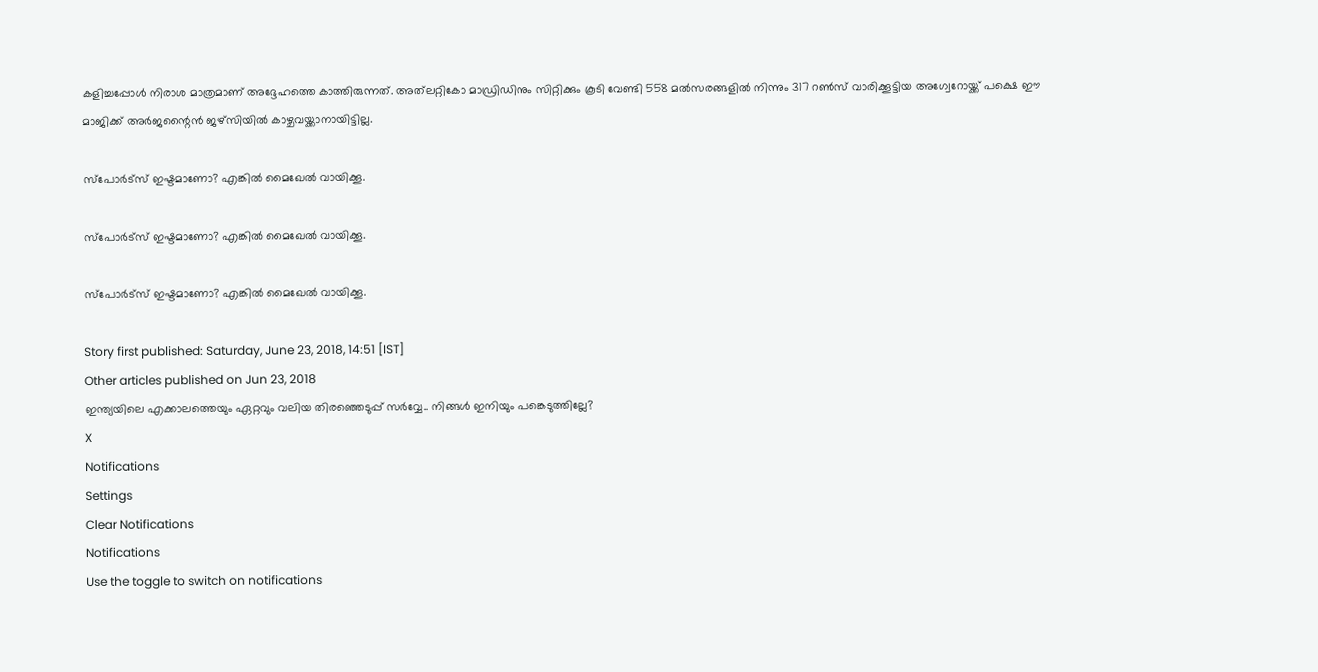കളിച്ചപ്പോള്‍ നിരാശ മാത്രമാണ് അദ്ദേഹത്തെ കാത്തിരുന്നത്. അത്‌ലറ്റികോ മാഡ്രിഡിനും സിറ്റിക്കും കൂടി വേണ്ടി 558 മല്‍സരങ്ങളില്‍ നിന്നും 317 റണ്‍സ് വാരിക്കൂട്ടിയ അഗ്വേറോയ്ക്ക് പക്ഷെ ഈ മാജിക്ക് അര്‍ജന്റൈന്‍ ജഴ്‌സിയില്‍ കാഴ്ചവയ്ക്കാനായിട്ടില്ല.

സ്‌പോര്‍ട്‌സ് ഇഷ്ടമാണോ? എങ്കില്‍ മൈഖേല്‍ വായിക്കൂ.

സ്‌പോര്‍ട്‌സ് ഇഷ്ടമാണോ? എങ്കില്‍ മൈഖേല്‍ വായിക്കൂ.

സ്‌പോര്‍ട്‌സ് ഇഷ്ടമാണോ? എങ്കില്‍ മൈഖേല്‍ വായിക്കൂ.

Story first published: Saturday, June 23, 2018, 14:51 [IST]
Other articles published on Jun 23, 2018
ഇന്ത്യയിലെ എക്കാലത്തെയും ഏറ്റവും വലിയ തിരഞ്ഞെടുപ്പ് സർവ്വേ.. നിങ്ങൾ ഇനിയും പങ്കെടുത്തില്ലേ?
X
Notifications
Settings
Clear Notifications
Notifications
Use the toggle to switch on notifications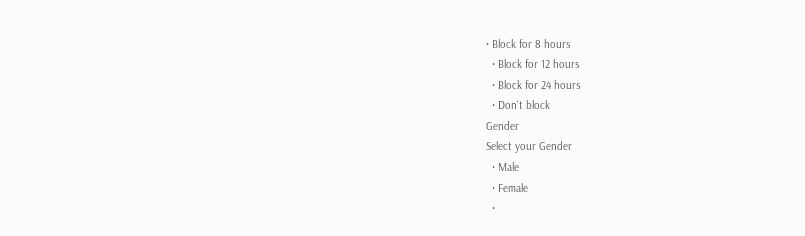• Block for 8 hours
  • Block for 12 hours
  • Block for 24 hours
  • Don't block
Gender
Select your Gender
  • Male
  • Female
  •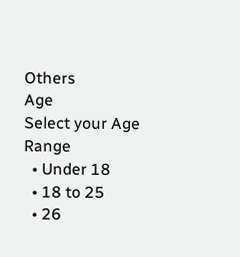Others
Age
Select your Age Range
  • Under 18
  • 18 to 25
  • 26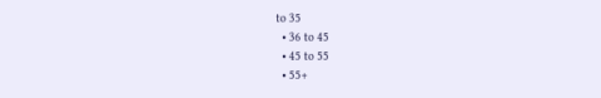to 35
  • 36 to 45
  • 45 to 55
  • 55+